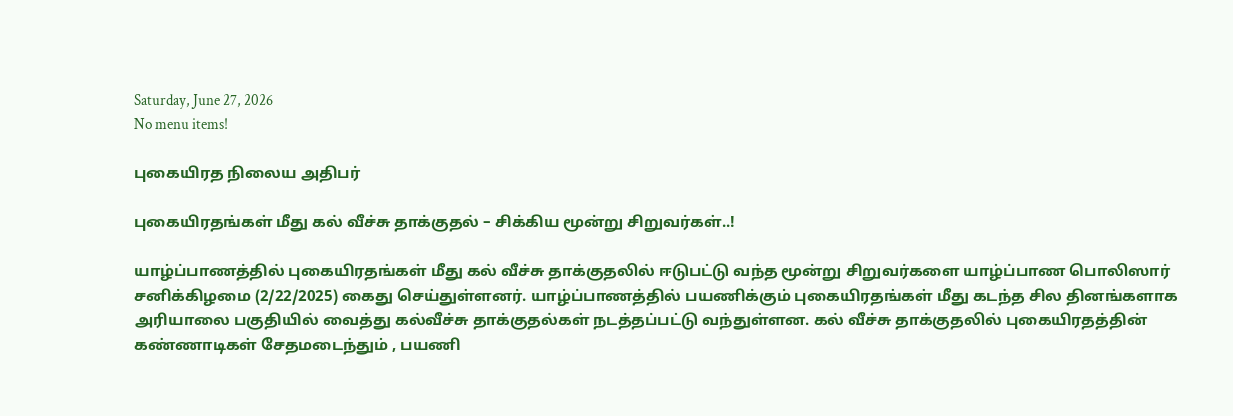Saturday, June 27, 2026
No menu items!

புகையிரத நிலைய அதிபர்

புகையிரதங்கள் மீது கல் வீச்சு தாக்குதல் – சிக்கிய மூன்று சிறுவர்கள்..!

யாழ்ப்பாணத்தில் புகையிரதங்கள் மீது கல் வீச்சு தாக்குதலில் ஈடுபட்டு வந்த மூன்று சிறுவர்களை யாழ்ப்பாண பொலிஸார் சனிக்கிழமை (2/22/2025) கைது செய்துள்ளனர். யாழ்ப்பாணத்தில் பயணிக்கும் புகையிரதங்கள் மீது கடந்த சில தினங்களாக அரியாலை பகுதியில் வைத்து கல்வீச்சு தாக்குதல்கள் நடத்தப்பட்டு வந்துள்ளன. கல் வீச்சு தாக்குதலில் புகையிரதத்தின் கண்ணாடிகள் சேதமடைந்தும் , பயணி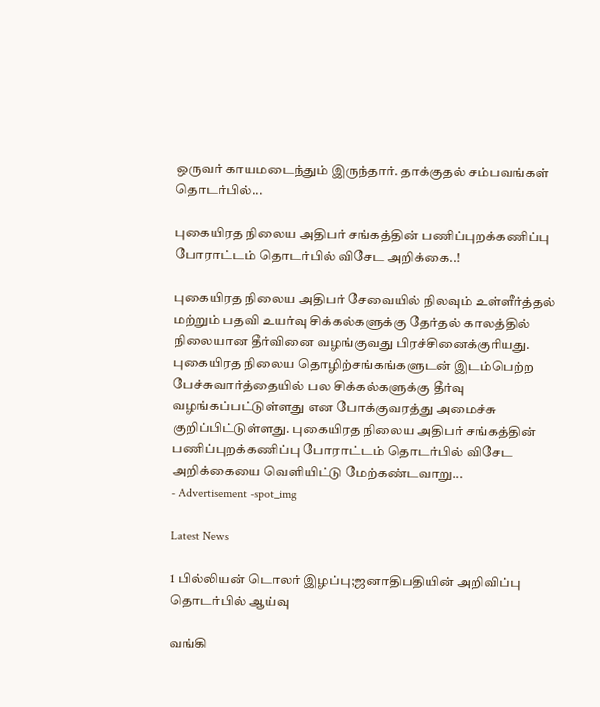ஒருவர் காயமடைந்தும் இருந்தார். தாக்குதல் சம்பவங்கள் தொடர்பில்...

புகையிரத நிலைய அதிபர் சங்கத்தின் பணிப்புறக்கணிப்பு போராட்டம் தொடர்பில் விசேட அறிக்கை..!

புகையிரத நிலைய அதிபர் சேவையில் நிலவும் உள்ளீர்த்தல் மற்றும் பதவி உயர்வு சிக்கல்களுக்கு தேர்தல் காலத்தில் நிலையான தீர்வினை வழங்குவது பிரச்சினைக்குரியது. புகையிரத நிலைய தொழிற்சங்கங்களுடன் இடம்பெற்ற பேச்சுவார்த்தையில் பல சிக்கல்களுக்கு தீர்வு வழங்கப்பட்டுள்ளது என போக்குவரத்து அமைச்சு குறிப்பிட்டுள்ளது. புகையிரத நிலைய அதிபர் சங்கத்தின் பணிப்புறக்கணிப்பு போராட்டம் தொடர்பில் விசேட அறிக்கையை வெளியிட்டு மேற்கண்டவாறு...
- Advertisement -spot_img

Latest News

1 பில்லியன் டொலர் இழப்பு;ஜனாதிபதியின் அறிவிப்பு தொடர்பில் ஆய்வு

வங்கி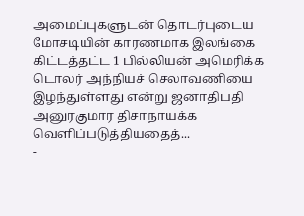அமைப்புகளுடன் தொடர்புடைய மோசடியின் காரணமாக இலங்கை கிட்டத்தட்ட 1 பில்லியன் அமெரிக்க டொலர் அந்நியச் செலாவணியை இழந்துள்ளது என்று ஜனாதிபதி அனுரகுமார திசாநாயக்க வெளிப்படுத்தியதைத்...
-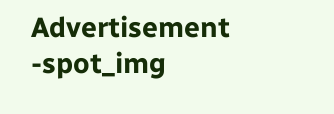Advertisement -spot_img